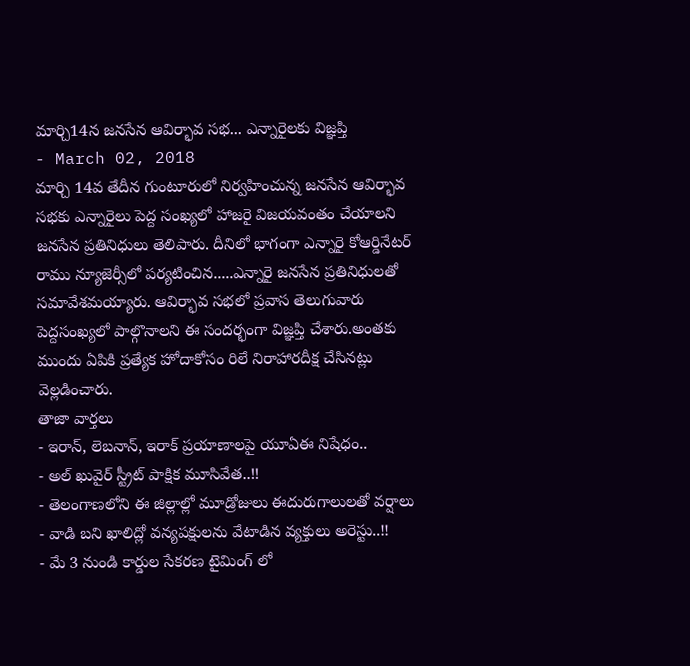మార్చి14న జనసేన ఆవిర్భావ సభ... ఎన్నారైలకు విజ్ఞప్తి
- March 02, 2018
మార్చి 14వ తేదీన గుంటూరులో నిర్వహించున్న జనసేన ఆవిర్భావ సభకు ఎన్నారైలు పెద్ద సంఖ్యలో హాజరై విజయవంతం చేయాలని జనసేన ప్రతినిధులు తెలిపారు. దీనిలో భాగంగా ఎన్నారై కోఆర్డినేటర్ రాము న్యూజెర్సీలో పర్యటించిన.....ఎన్నారై జనసేన ప్రతినిధులతో సమావేశమయ్యారు. ఆవిర్భావ సభలో ప్రవాస తెలుగువారు పెద్దసంఖ్యలో పాల్గొనాలని ఈ సందర్భంగా విజ్ఞప్తి చేశారు.అంతకు ముందు ఏపికి ప్రత్యేక హోదాకోసం రిలే నిరాహారదీక్ష చేసినట్లు వెల్లడించారు.
తాజా వార్తలు
- ఇరాన్, లెబనాన్, ఇరాక్ ప్రయాణాలపై యూఏఈ నిషేధం..
- అల్ ఖువైర్ స్ట్రీట్ పాక్షిక మూసివేత..!!
- తెలంగాణలోని ఈ జిల్లాల్లో మూడ్రోజులు ఈదురుగాలులతో వర్షాలు
- వాడి బని ఖాలిద్లో వన్యపక్షులను వేటాడిన వ్యక్తులు అరెస్టు..!!
- మే 3 నుండి కార్డుల సేకరణ టైమింగ్ లో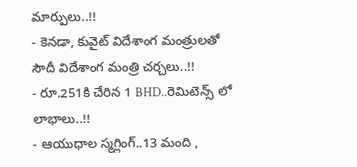మార్పులు..!!
- కెనడా, కువైట్ విదేశాంగ మంత్రులతో సౌదీ విదేశాంగ మంత్రి చర్చలు..!!
- రూ.251కి చేరిన 1 BHD..రెమిటెన్స్ లో లాభాలు..!!
- ఆయుధాల స్మగ్లింగ్..13 మంది ,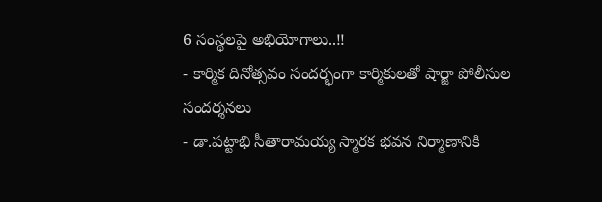6 సంస్థలపై అభియోగాలు..!!
- కార్మిక దినోత్సవం సందర్భంగా కార్మికులతో షార్జా పోలీసుల సందర్శనలు
- డా.పట్టాభి సీతారామయ్య స్మారక భవన నిర్మాణానికి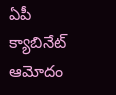ఏపీ క్యాబినేట్ ఆమోదం